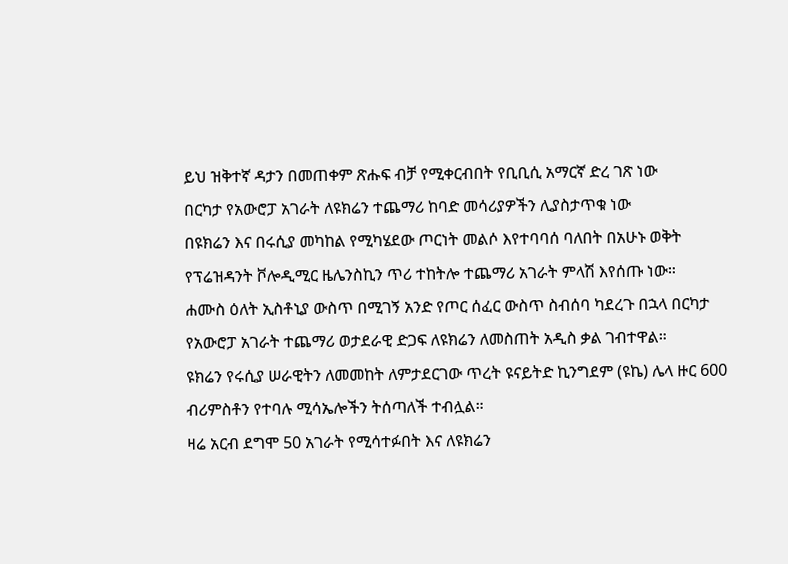ይህ ዝቅተኛ ዳታን በመጠቀም ጽሑፍ ብቻ የሚቀርብበት የቢቢሲ አማርኛ ድረ ገጽ ነው
በርካታ የአውሮፓ አገራት ለዩክሬን ተጨማሪ ከባድ መሳሪያዎችን ሊያስታጥቁ ነው
በዩክሬን እና በሩሲያ መካከል የሚካሄደው ጦርነት መልሶ እየተባባሰ ባለበት በአሁኑ ወቅት የፕሬዝዳንት ቮሎዲሚር ዜሌንስኪን ጥሪ ተከትሎ ተጨማሪ አገራት ምላሽ እየሰጡ ነው።
ሐሙስ ዕለት ኢስቶኒያ ውስጥ በሚገኝ አንድ የጦር ሰፈር ውስጥ ስብሰባ ካደረጉ በኋላ በርካታ የአውሮፓ አገራት ተጨማሪ ወታደራዊ ድጋፍ ለዩክሬን ለመስጠት አዲስ ቃል ገብተዋል።
ዩክሬን የሩሲያ ሠራዊትን ለመመከት ለምታደርገው ጥረት ዩናይትድ ኪንግደም (ዩኬ) ሌላ ዙር 600 ብሪምስቶን የተባሉ ሚሳኤሎችን ትሰጣለች ተብሏል።
ዛሬ አርብ ደግሞ 50 አገራት የሚሳተፉበት እና ለዩክሬን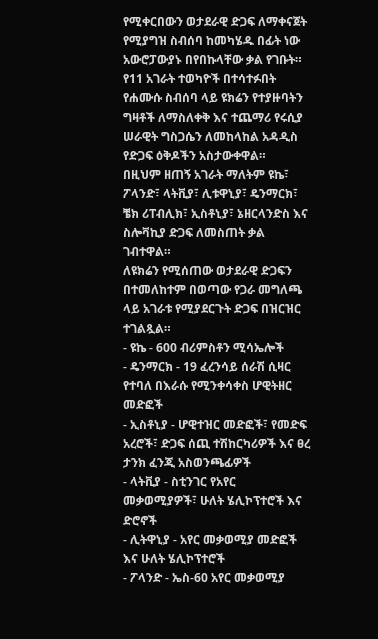የሚቀርበውን ወታደራዊ ድጋፍ ለማቀናጀት የሚያግዝ ስብሰባ ከመካሄዱ በፊት ነው አውሮፓውያኑ በየበኩላቸው ቃል የገቡት።
የ11 አገራት ተወካዮች በተሳተፉበት የሐሙሱ ስብሰባ ላይ ዩክሬን የተያዙባትን ግዛቶች ለማስለቀቅ እና ተጨማሪ የሩሲያ ሠራዊት ግስጋሴን ለመከላከል አዳዲስ የድጋፍ ዕቅዶችን አስታውቀዋል።
በዚህም ዘጠኝ አገራት ማለትም ዩኬ፣ ፖላንድ፣ ላትቪያ፣ ሊቱዋኒያ፣ ዴንማርክ፣ ቼክ ሪፐብሊክ፣ ኢስቶኒያ፣ ኔዘርላንድስ እና ስሎቫኪያ ድጋፍ ለመስጠት ቃል ገብተዋል።
ለዩክሬን የሚሰጠው ወታደራዊ ድጋፍን በተመለከተም በወጣው የጋራ መግለጫ ላይ አገራቱ የሚያደርጉት ድጋፍ በዝርዝር ተገልጿል።
- ዩኬ - 600 ብሪምስቶን ሚሳኤሎች
- ዴንማርክ - 19 ፈረንሳይ ሰራሽ ሲዛር የተባለ በእራሱ የሚንቀሳቀስ ሆዊትዘር መድፎች
- ኢስቶኒያ - ሆዊተዝር መድፎች፣ የመድፍ አረሮች፣ ድጋፍ ሰጪ ተሽከርካሪዎች እና ፀረ ታንክ ፈንጂ አስወንጫፊዎች
- ላትቪያ - ስቲንገር የአየር መቃወሚያዎች፣ ሁለት ሄሊኮፕተሮች እና ድሮኖች
- ሊትዋኒያ - አየር መቃወሚያ መድፎች እና ሁለት ሄሊኮፕተሮች
- ፖላንድ - ኤስ-60 አየር መቃወሚያ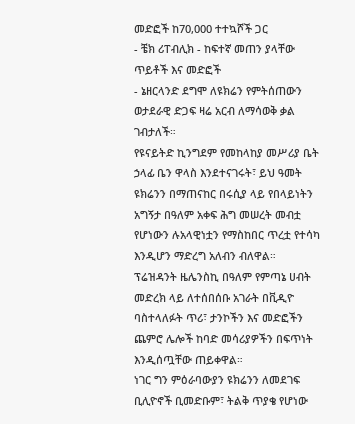መድፎች ከ70,000 ተተኳሾች ጋር
- ቼክ ሪፐብሊክ - ከፍተኛ መጠን ያላቸው ጥይቶች እና መድፎች
- ኔዘርላንድ ደግሞ ለዩክሬን የምትሰጠውን ወታደራዊ ድጋፍ ዛሬ አርብ ለማሳወቅ ቃል ገብታለች።
የዩናይትድ ኪንግደም የመከላከያ መሥሪያ ቤት ኃላፊ ቤን ዋላስ እንደተናገሩት፣ ይህ ዓመት ዩክሬንን በማጠናከር በሩሲያ ላይ የበላይነትን አግኝታ በዓለም አቀፍ ሕግ መሠረት መብቷ የሆነውን ሉአላዊነቷን የማስከበር ጥረቷ የተሳካ እንዲሆን ማድረግ አለብን ብለዋል።
ፕሬዝዳንት ዜሌንስኪ በዓለም የምጣኔ ሀብት መድረክ ላይ ለተሰበሰቡ አገራት በቪዲዮ ባስተላለፉት ጥሪ፣ ታንኮችን እና መድፎችን ጨምሮ ሌሎች ከባድ መሳሪያዎችን በፍጥነት እንዲሰጧቸው ጠይቀዋል።
ነገር ግን ምዕራባውያን ዩክሬንን ለመደገፍ ቢሊዮኖች ቢመድቡም፣ ትልቅ ጥያቄ የሆነው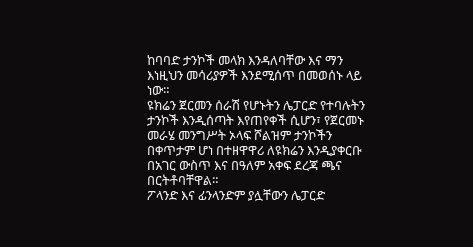ከባባድ ታንኮች መላክ እንዳለባቸው እና ማን እነዚህን መሳሪያዎች እንደሚሰጥ በመወሰኑ ላይ ነው።
ዩክሬን ጀርመን ሰራሽ የሆኑትን ሌፓርድ የተባሉትን ታንኮች እንዲሰጣት እየጠየቀች ሲሆን፣ የጀርመኑ መራሄ መንግሥት ኦላፍ ሾልዝም ታንኮችን በቀጥታም ሆነ በተዘዋዋሪ ለዩክሬን እንዲያቀርቡ በአገር ውስጥ እና በዓለም አቀፍ ደረጃ ጫና በርትቶባቸዋል።
ፖላንድ እና ፊንላንድም ያሏቸውን ሌፓርድ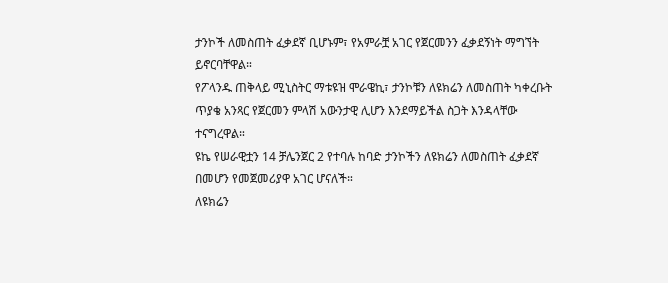ታንኮች ለመስጠት ፈቃደኛ ቢሆኑም፣ የአምራቿ አገር የጀርመንን ፈቃደኝነት ማግኘት ይኖርባቸዋል።
የፖላንዱ ጠቅላይ ሚኒስትር ማቱዩዝ ሞራዌኪ፣ ታንኮቹን ለዩክሬን ለመስጠት ካቀረቡት ጥያቄ አንጻር የጀርመን ምላሽ አውንታዊ ሊሆን እንደማይችል ስጋት እንዳላቸው ተናግረዋል።
ዩኬ የሠራዊቷን 14 ቻሌንጀር 2 የተባሉ ከባድ ታንኮችን ለዩክሬን ለመስጠት ፈቃደኛ በመሆን የመጀመሪያዋ አገር ሆናለች።
ለዩክሬን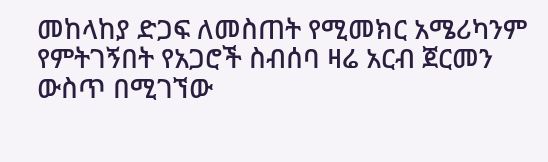መከላከያ ድጋፍ ለመስጠት የሚመክር አሜሪካንም የምትገኝበት የአጋሮች ስብሰባ ዛሬ አርብ ጀርመን ውስጥ በሚገኘው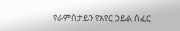የራምስታይን የአየር ኃይል ሰፈር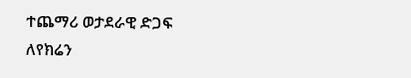ተጨማሪ ወታደራዊ ድጋፍ ለየክሬን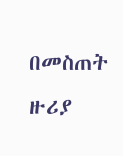በመስጠት ዙሪያ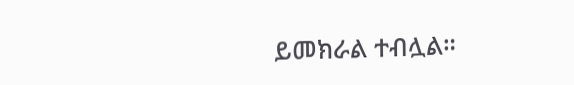ይመክራል ተብሏል።